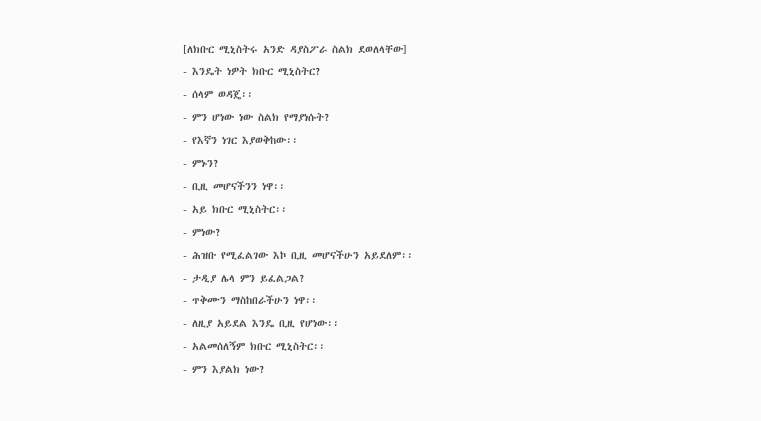[ለክቡር ሚኒስትሩ አንድ ዳያስፖራ ስልክ ደወለላቸው]
- እንዴት ነዎት ክቡር ሚኒስትር?
- ሰላም ወዳጄ፡፡
- ምን ሆነው ነው ስልክ የማያነሱት?
- የእኛን ነገር እያወቅከው፡፡
- ምኑን?
- ቢዚ መሆናችንን ነዋ፡፡
- አይ ክቡር ሚኒስትር፡፡
- ምነው?
- ሕዝቡ የሚፈልገው እኮ ቢዚ መሆናችሁን አይደለም፡፡
- ታዲያ ሌላ ምን ይፈልጋል?
- ጥቅሙን ማስከበራችሁን ነዋ፡፡
- ለዚያ አይደል እንዴ ቢዚ የሆነው፡፡
- አልመሰለኝም ክቡር ሚኒስትር፡፡
- ምን እያልክ ነው?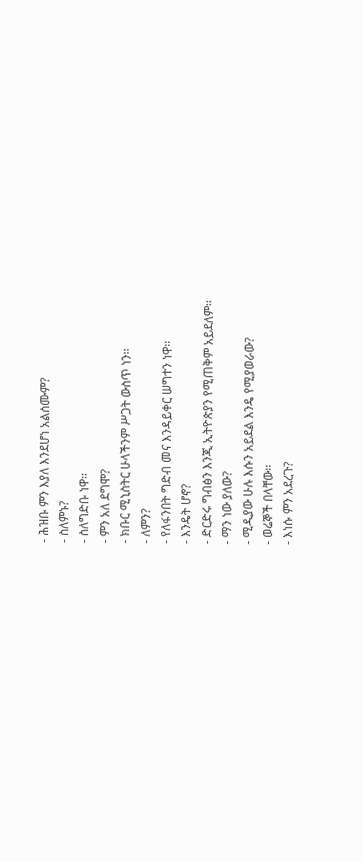- ሕዝቡ ምን እያለ እንደሆነ አልሰሙም?
- ስለምኑ?
- ስለግድቡ ነዋ፡፡
- ምን አለ ደግሞ?
- ክቡር ሚኒስትር ሁላችንም ሥጋት ውስጥ ነን፡፡
- ለምን?
- የለፋንበት ግድብ መና እንዳይቀር ሠግተን ነዋ፡፡
- እንዴት ሆኖ?
- ድርድሩ ግብፅን እንጂ ኢትዮጵያን የሚጠቅም አይደለም፡፡
- ማን ነው ያለው?
- ሚዲያው ሁሉ እሱን አይደል እንዴ የሚያወራው?
- ወሬኞች በላቸው፡፡
- እነሱ ምን አደረጉ?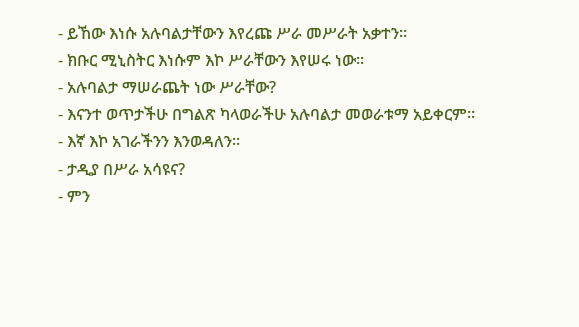- ይኸው እነሱ አሉባልታቸውን እየረጩ ሥራ መሥራት አቃተን፡፡
- ክቡር ሚኒስትር እነሱም እኮ ሥራቸውን እየሠሩ ነው፡፡
- አሉባልታ ማሠራጨት ነው ሥራቸው?
- እናንተ ወጥታችሁ በግልጽ ካላወራችሁ አሉባልታ መወራቱማ አይቀርም፡፡
- እኛ እኮ አገራችንን እንወዳለን፡፡
- ታዲያ በሥራ አሳዩና?
- ምን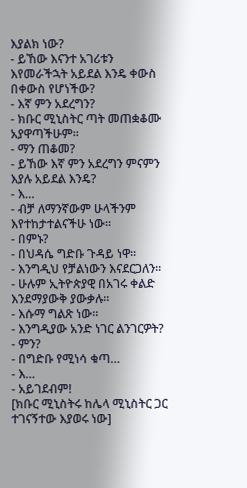እያልክ ነው?
- ይኸው እናንተ አገሪቱን እየመራችኋት አይደል እንዴ ቀውስ በቀውስ የሆነችው?
- እኛ ምን አደረግን?
- ክቡር ሚኒስትር ጣት መጠቋቆሙ አያዋጣችሁም፡፡
- ማን ጠቆመ?
- ይኸው እኛ ምን አደረግን ምናምን እያሉ አይደል እንዴ?
- እ…
- ብቻ ለማንኛውም ሁላችንም እየተከታተልናችሁ ነው፡፡
- በምኑ?
- በህዳሴ ግድቡ ጉዳይ ነዋ፡፡
- እንግዲህ የቻልነውን እናደርጋለን፡፡
- ሁሉም ኢትዮጵያዊ በአገሩ ቀልድ እንደማያውቅ ያውቃሉ፡፡
- እሱማ ግልጽ ነው፡፡
- እንግዲያው አንድ ነገር ልንገርዎት?
- ምን?
- በግድቡ የሚነሳ ቁጣ…
- እ…
- አይገደብም!
[ክቡር ሚኒስትሩ ከሌላ ሚኒስትር ጋር ተገናኝተው እያወሩ ነው]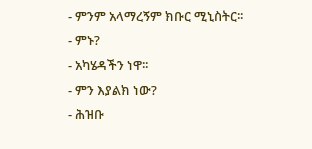- ምንም አላማረኝም ክቡር ሚኒስትር፡፡
- ምኑ?
- አካሄዳችን ነዋ፡፡
- ምን እያልክ ነው?
- ሕዝቡ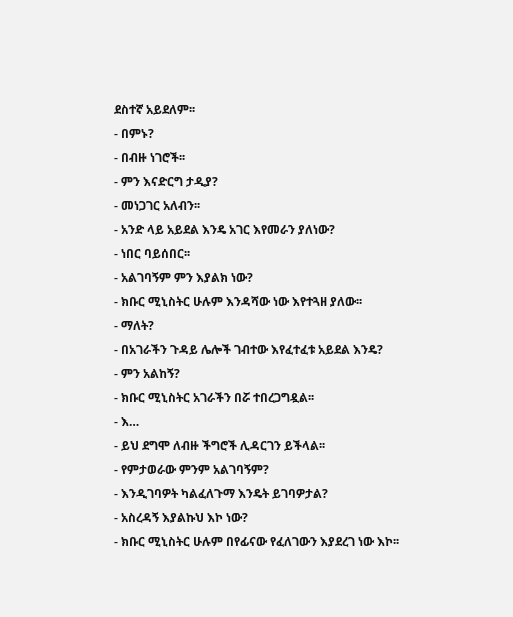ደስተኛ አይደለም፡፡
- በምኑ?
- በብዙ ነገሮች፡፡
- ምን እናድርግ ታዲያ?
- መነጋገር አለብን፡፡
- አንድ ላይ አይደል እንዴ አገር እየመራን ያለነው?
- ነበር ባይሰበር፡፡
- አልገባኝም ምን እያልክ ነው?
- ክቡር ሚኒስትር ሁሉም እንዳሻው ነው እየተጓዘ ያለው፡፡
- ማለት?
- በአገራችን ጉዳይ ሌሎች ገብተው እየፈተፈቱ አይደል እንዴ?
- ምን አልከኝ?
- ክቡር ሚኒስትር አገራችን በሯ ተበረጋግዷል፡፡
- እ…
- ይህ ደግሞ ለብዙ ችግሮች ሊዳርገን ይችላል፡፡
- የምታወራው ምንም አልገባኝም?
- እንዲገባዎት ካልፈለጉማ እንዴት ይገባዎታል?
- አስረዳኝ እያልኩህ እኮ ነው?
- ክቡር ሚኒስትር ሁሉም በየፊናው የፈለገውን እያደረገ ነው እኮ፡፡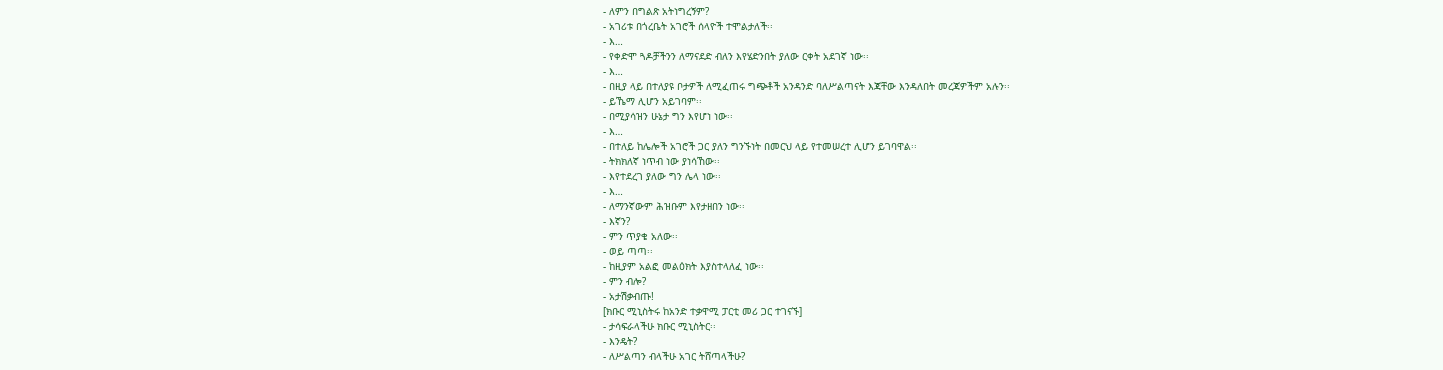- ለምን በግልጽ አትነግረኝም?
- አገሪቱ በጎረቤት አገሮች ሰላዮች ተሞልታለች፡፡
- እ…
- የቀድሞ ጓዶቻችንን ለማናደድ ብለን እየሄድንበት ያለው ርቀት አደገኛ ነው፡፡
- እ…
- በዚያ ላይ በተለያዩ ቦታዎች ለሚፈጠሩ ግጭቶች አንዳንድ ባለሥልጣናት እጃቸው እንዳለበት መረጃዎችም አሉን፡፡
- ይኼማ ሊሆን አይገባም፡፡
- በሚያሳዝን ሁኔታ ግን እየሆነ ነው፡፡
- እ…
- በተለይ ከሌሎች አገሮች ጋር ያለን ግንኙነት በመርህ ላይ የተመሠረተ ሊሆን ይገባዋል፡፡
- ትክክለኛ ነጥብ ነው ያነሳኸው፡፡
- እየተደረገ ያለው ግን ሌላ ነው፡፡
- እ…
- ለማንኛውም ሕዝቡም እየታዘበን ነው፡፡
- እኛን?
- ምን ጥያቄ አለው፡፡
- ወይ ጣጣ፡፡
- ከዚያም አልፎ መልዕክት እያስተላለፈ ነው፡፡
- ምን ብሎ?
- አታሽቃብጡ!
[ክቡር ሚኒስትሩ ከአንድ ተቃዋሚ ፓርቲ መሪ ጋር ተገናኙ]
- ታሳፍራላችሁ ክቡር ሚኒስትር፡፡
- እንዴት?
- ለሥልጣን ብላችሁ አገር ትሸጣላችሁ?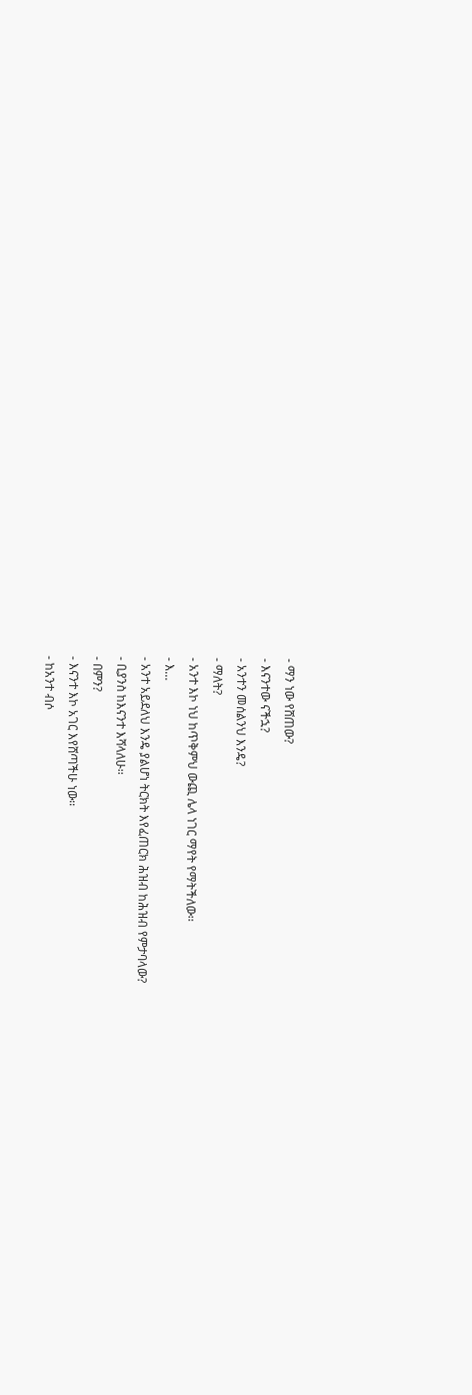- ማን ነው የሸጠው?
- እናንተው ናችኋ?
- አንተን መሰልንህ እንዴ?
- ማለት?
- አንተ እኮ ነህ ከጥቅምህ ውጪ ሌላ ነገር ማየት የማትችለው፡፡
- እ…
- አንተ አይደለህ እንዴ ያልሆነ ትርክት እየፈጠርክ ሕዝብ ከሕዝብ የምታባላው?
- ቢያንስ ከእናንተ እሻላለሁ፡፡
- በምን?
- እናንተ እኮ አገር እየሸጣችሁ ነው፡፡
- ከአንተ ብሶ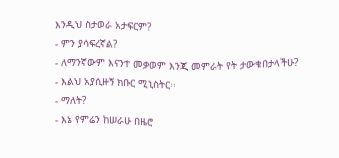እንዲህ ስታወራ አታፍርም?
- ምን ያሳፍረኛል?
- ለማንኛውም እናንተ መቃወም እንጂ መምራት የት ታውቁበታላችሁ?
- እልህ አያሲዙኝ ክቡር ሚኒስትር፡፡
- ማለት?
- እኔ የምሬን ከሠራሁ በዜሮ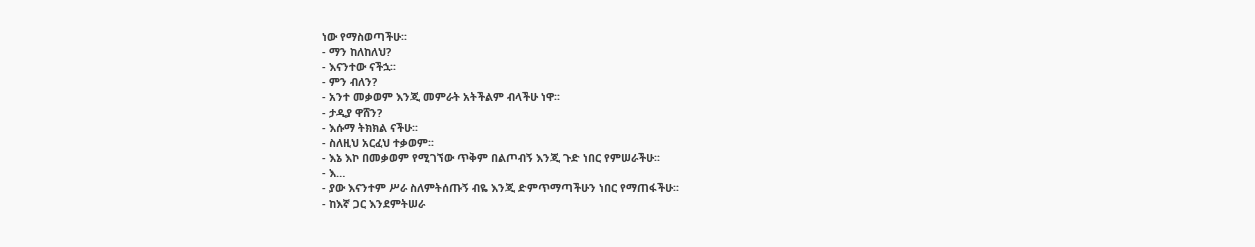ነው የማስወጣችሁ፡፡
- ማን ከለከለህ?
- እናንተው ናችኋ፡፡
- ምን ብለን?
- አንተ መቃወም እንጂ መምራት አትችልም ብላችሁ ነዋ፡፡
- ታዲያ ዋሸን?
- እሱማ ትክክል ናችሁ፡፡
- ስለዚህ አርፈህ ተቃወም፡፡
- እኔ እኮ በመቃወም የሚገኘው ጥቅም በልጦብኝ እንጂ ጉድ ነበር የምሠራችሁ፡፡
- እ…
- ያው እናንተም ሥራ ስለምትሰጡኝ ብዬ እንጂ ድምጥማጣችሁን ነበር የማጠፋችሁ፡፡
- ከእኛ ጋር እንደምትሠራ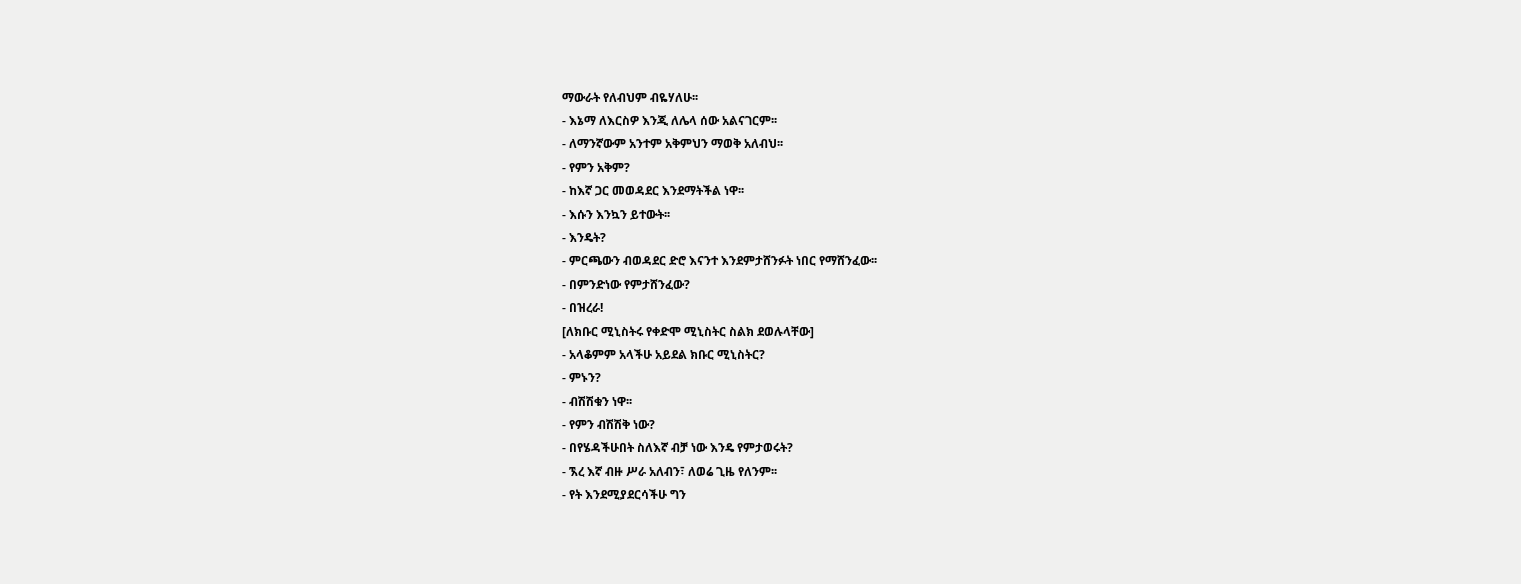ማውራት የለብህም ብዬሃለሁ፡፡
- እኔማ ለእርስዎ እንጂ ለሌላ ሰው አልናገርም፡፡
- ለማንኛውም አንተም አቅምህን ማወቅ አለብህ፡፡
- የምን አቅም?
- ከእኛ ጋር መወዳደር እንደማትችል ነዋ፡፡
- እሱን እንኳን ይተውት፡፡
- እንዴት?
- ምርጫውን ብወዳደር ድሮ እናንተ እንደምታሸንፉት ነበር የማሸንፈው፡፡
- በምንድነው የምታሸንፈው?
- በዝረራ!
[ለክቡር ሚኒስትሩ የቀድሞ ሚኒስትር ስልክ ደወሉላቸው]
- አላቆምም አላችሁ አይደል ክቡር ሚኒስትር?
- ምኑን?
- ብሽሽቁን ነዋ፡፡
- የምን ብሽሽቅ ነው?
- በየሄዳችሁበት ስለእኛ ብቻ ነው እንዴ የምታወሩት?
- ኧረ እኛ ብዙ ሥራ አለብን፣ ለወሬ ጊዜ የለንም፡፡
- የት እንደሚያደርሳችሁ ግን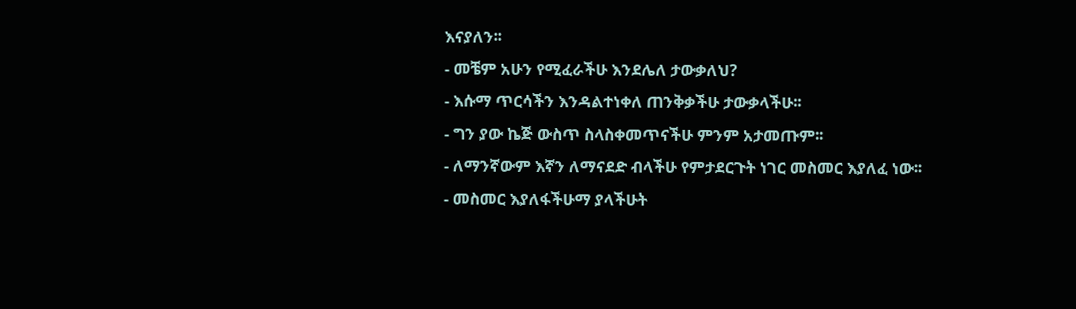እናያለን፡፡
- መቼም አሁን የሚፈራችሁ እንደሌለ ታውቃለህ?
- እሱማ ጥርሳችን እንዳልተነቀለ ጠንቅቃችሁ ታውቃላችሁ፡፡
- ግን ያው ኬጅ ውስጥ ስላስቀመጥናችሁ ምንም አታመጡም፡፡
- ለማንኛውም እኛን ለማናደድ ብላችሁ የምታደርጉት ነገር መስመር እያለፈ ነው፡፡
- መስመር እያለፋችሁማ ያላችሁት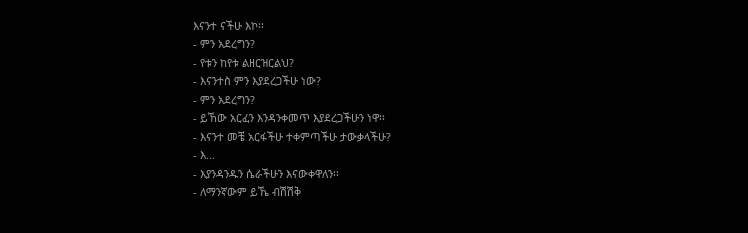እናንተ ናችሁ እኮ፡፡
- ምን አደረግን?
- የቱን ከየቱ ልዘርዝርልህ?
- እናንተስ ምን እያደረጋችሁ ነው?
- ምን አደረግን?
- ይኸው አርፈን እንዳንቀመጥ እያደረጋችሁን ነዋ፡፡
- እናንተ መቼ አርፋችሁ ተቀምጣችሁ ታውቃላችሁ?
- እ…
- እያንዳንዱን ሴራችሁን እናውቀዋለን፡፡
- ለማንኛውም ይኼ ብሽሽቅ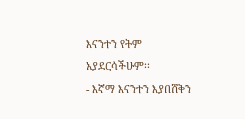እናንተን የትም አያደርሳችሁም፡፡
- እኛማ እናንተን እያበሸቅን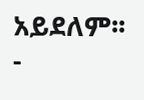አይደለም፡፡
-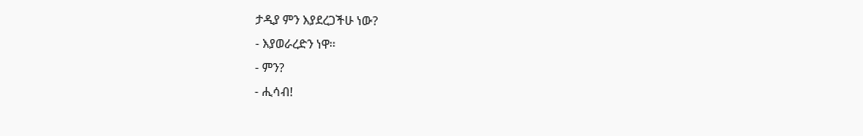ታዲያ ምን እያደረጋችሁ ነው?
- እያወራረድን ነዋ፡፡
- ምን?
- ሒሳብ!